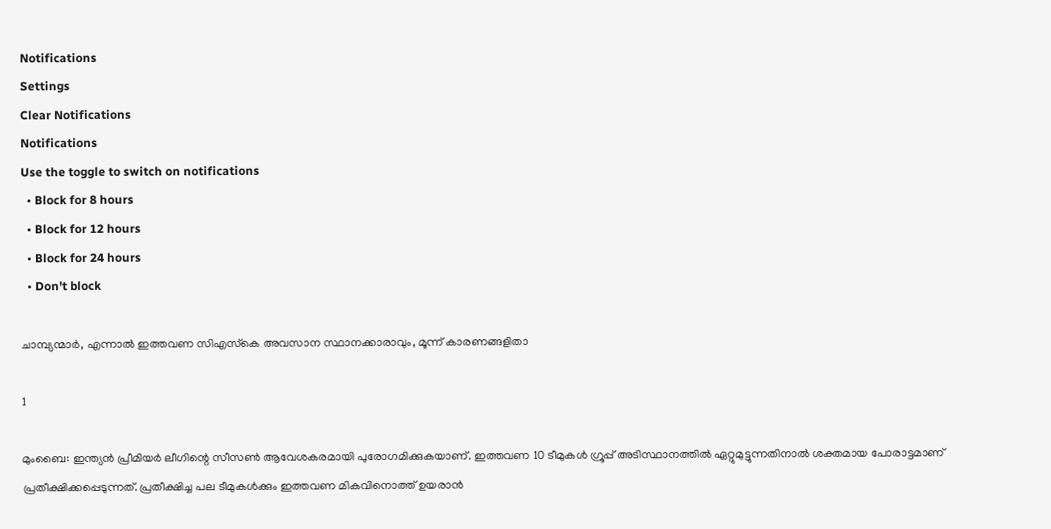Notifications
Settings
Clear Notifications
Notifications
Use the toggle to switch on notifications
  • Block for 8 hours
  • Block for 12 hours
  • Block for 24 hours
  • Don't block

ചാമ്പ്യന്മാര്‍, എന്നാല്‍ ഇത്തവണ സിഎസ്‌കെ അവസാന സ്ഥാനക്കാരാവും, മൂന്ന് കാരണങ്ങളിതാ

1

മുംബൈ: ഇന്ത്യന്‍ പ്രീമിയര്‍ ലീഗിന്റെ സീസണ്‍ ആവേശകരമായി പുരോഗമിക്കുകയാണ്. ഇത്തവണ 10 ടീമുകള്‍ ഗ്രൂപ്പ് അടിസ്ഥാനത്തില്‍ ഏറ്റുമുട്ടുന്നതിനാല്‍ ശക്തമായ പോരാട്ടമാണ് പ്രതീക്ഷിക്കപ്പെടുന്നത്. പ്രതീക്ഷിച്ച പല ടീമുകള്‍ക്കും ഇത്തവണ മികവിനൊത്ത് ഉയരാന്‍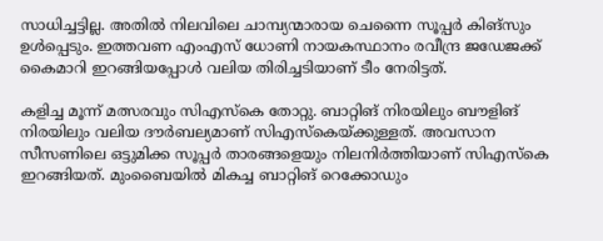സാധിച്ചട്ടില്ല. അതില്‍ നിലവിലെ ചാമ്പ്യന്മാരായ ചെന്നൈ സൂപ്പര്‍ കിങ്‌സും ഉള്‍പ്പെടും. ഇത്തവണ എംഎസ് ധോണി നായകസ്ഥാനം രവീന്ദ്ര ജഡേജക്ക് കൈമാറി ഇറങ്ങിയപ്പോള്‍ വലിയ തിരിച്ചടിയാണ് ടീം നേരിട്ടത്.

കളിച്ച മൂന്ന് മത്സരവും സിഎസ്‌കെ തോറ്റു. ബാറ്റിങ് നിരയിലും ബൗളിങ് നിരയിലും വലിയ ദൗര്‍ബല്യമാണ് സിഎസ്‌കെയ്ക്കുള്ളത്. അവസാന സീസണിലെ ഒട്ടുമിക്ക സൂപ്പര്‍ താരങ്ങളെയും നിലനിര്‍ത്തിയാണ് സിഎസ്‌കെ ഇറങ്ങിയത്. മുംബൈയില്‍ മികച്ച ബാറ്റിങ് റെക്കോഡും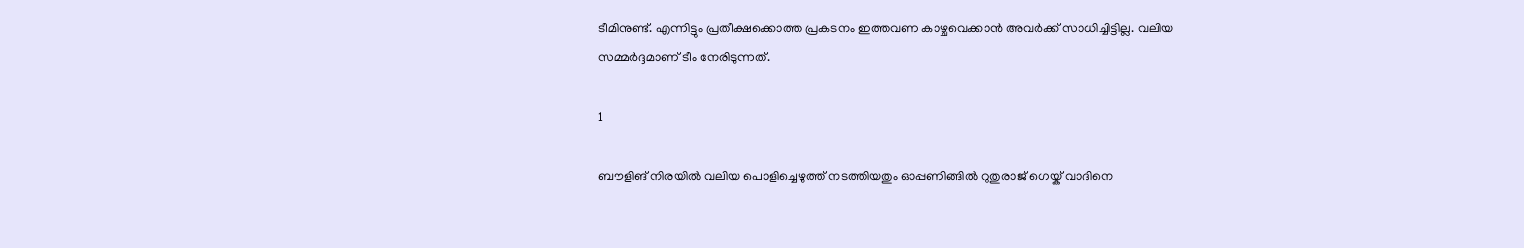ടീമിനുണ്ട്. എന്നിട്ടും പ്രതീക്ഷക്കൊത്ത പ്രകടനം ഇത്തവണ കാഴ്ചവെക്കാന്‍ അവര്‍ക്ക് സാധിച്ചിട്ടില്ല. വലിയ സമ്മര്‍ദ്ദമാണ് ടീം നേരിടുന്നത്.

1

ബൗളിങ് നിരയില്‍ വലിയ പൊളിച്ചെഴുത്ത് നടത്തിയതും ഓപ്പണിങ്ങില്‍ റുതുരാജ് ഗെയ്ക് വാദിനെ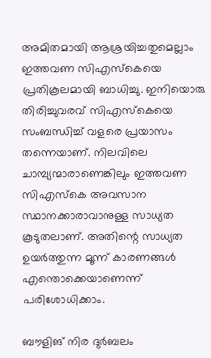അമിതമായി ആശ്രയിച്ചതുമെല്ലാം ഇത്തവണ സിഎസ്‌കെയെ പ്രതികൂലമായി ബാധിച്ചു. ഇനിയൊരു തിരിച്ചുവരവ് സിഎസ്‌കെയെ സംബന്ധിച്ച് വളരെ പ്രയാസം തന്നെയാണ്. നിലവിലെ ചാമ്പ്യന്മാരാണെങ്കിലും ഇത്തവണ സിഎസ്‌കെ അവസാന സ്ഥാനക്കാരാവാനുള്ള സാധ്യത കൂടുതലാണ്. അതിന്റെ സാധ്യത ഉയര്‍ത്തുന്ന മൂന്ന് കാരണങ്ങള്‍ എന്തൊക്കെയാണെന്ന് പരിശോധിക്കാം.

ബൗളിങ് നിര ദുര്‍ബലം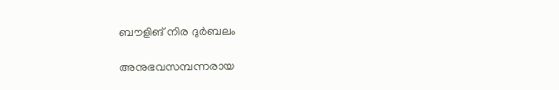ബൗളിങ് നിര ദുര്‍ബലം

അനുഭവസമ്പന്നരായ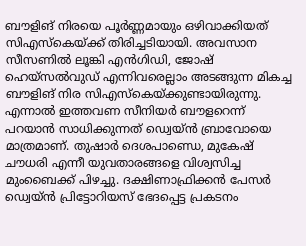ബൗളിങ് നിരയെ പൂര്‍ണ്ണമായും ഒഴിവാക്കിയത് സിഎസ്‌കെയ്ക്ക് തിരിച്ചടിയായി. അവസാന സീസണില്‍ ലൂങ്കി എന്‍ഗിഡി, ജോഷ് ഹെയ്‌സല്‍വുഡ് എന്നിവരെല്ലാം അടങ്ങുന്ന മികച്ച ബൗളിങ് നിര സിഎസ്‌കെയ്ക്കുണ്ടായിരുന്നു. എന്നാല്‍ ഇത്തവണ സീനിയര്‍ ബൗളറെന്ന് പറയാന്‍ സാധിക്കുന്നത് ഡ്വെയ്ന്‍ ബ്രാവോയെ മാത്രമാണ്. തുഷാര്‍ ദെശപാണ്ഡെ, മുകേഷ് ചൗധരി എന്നീ യുവതാരങ്ങളെ വിശ്വസിച്ച മുംബൈക്ക് പിഴച്ചു. ദക്ഷിണാഫ്രിക്കന്‍ പേസര്‍ ഡ്വെയ്ന്‍ പ്രിട്ടോറിയസ് ഭേദപ്പെട്ട പ്രകടനം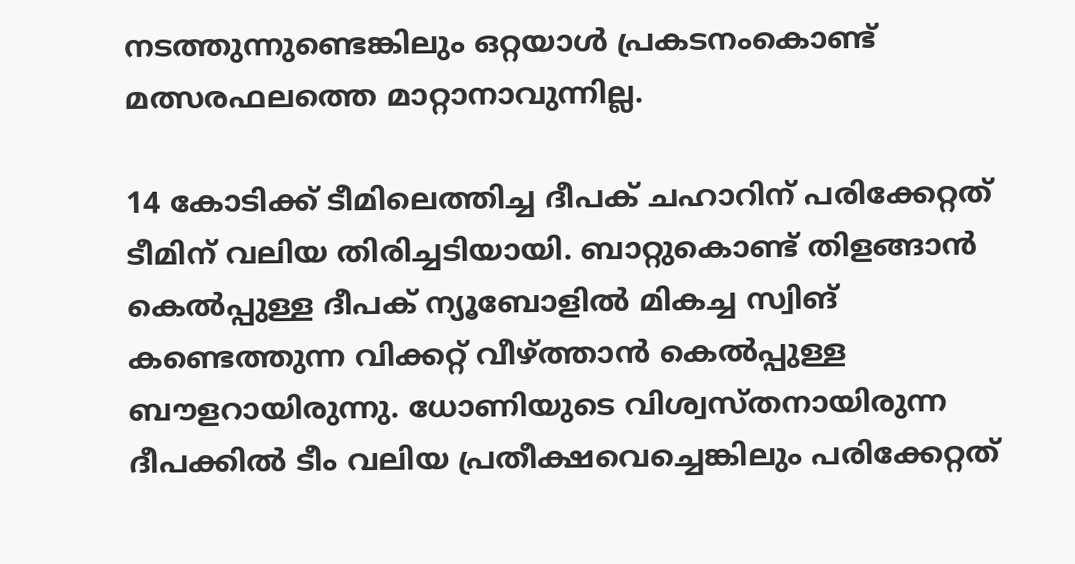നടത്തുന്നുണ്ടെങ്കിലും ഒറ്റയാള്‍ പ്രകടനംകൊണ്ട് മത്സരഫലത്തെ മാറ്റാനാവുന്നില്ല.

14 കോടിക്ക് ടീമിലെത്തിച്ച ദീപക് ചഹാറിന് പരിക്കേറ്റത് ടീമിന് വലിയ തിരിച്ചടിയായി. ബാറ്റുകൊണ്ട് തിളങ്ങാന്‍ കെല്‍പ്പുള്ള ദീപക് ന്യൂബോളില്‍ മികച്ച സ്വിങ് കണ്ടെത്തുന്ന വിക്കറ്റ് വീഴ്ത്താന്‍ കെല്‍പ്പുള്ള ബൗളറായിരുന്നു. ധോണിയുടെ വിശ്വസ്തനായിരുന്ന ദീപക്കില്‍ ടീം വലിയ പ്രതീക്ഷവെച്ചെങ്കിലും പരിക്കേറ്റത്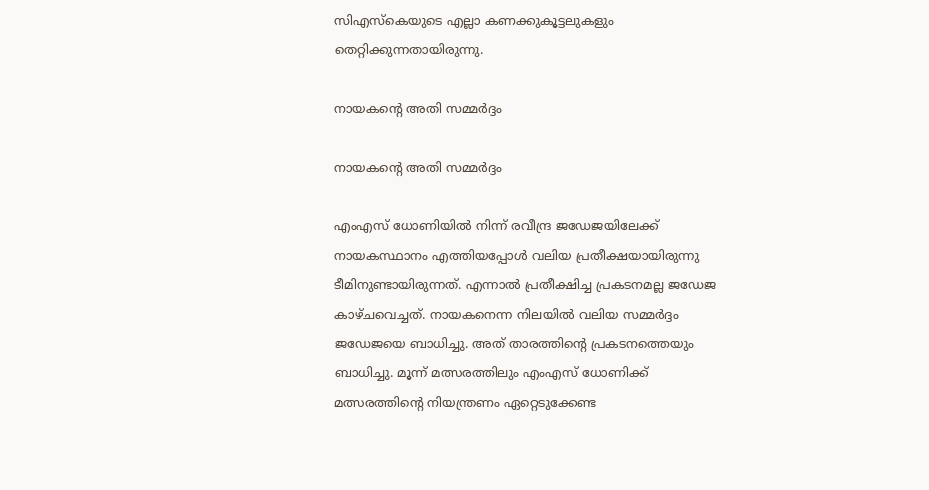സിഎസ്‌കെയുടെ എല്ലാ കണക്കുകൂട്ടലുകളും തെറ്റിക്കുന്നതായിരുന്നു.

നായകന്റെ അതി സമ്മര്‍ദ്ദം

നായകന്റെ അതി സമ്മര്‍ദ്ദം

എംഎസ് ധോണിയില്‍ നിന്ന് രവീന്ദ്ര ജഡേജയിലേക്ക് നായകസ്ഥാനം എത്തിയപ്പോള്‍ വലിയ പ്രതീക്ഷയായിരുന്നു ടീമിനുണ്ടായിരുന്നത്. എന്നാല്‍ പ്രതീക്ഷിച്ച പ്രകടനമല്ല ജഡേജ കാഴ്ചവെച്ചത്. നായകനെന്ന നിലയില്‍ വലിയ സമ്മര്‍ദ്ദം ജഡേജയെ ബാധിച്ചു. അത് താരത്തിന്റെ പ്രകടനത്തെയും ബാധിച്ചു. മൂന്ന് മത്സരത്തിലും എംഎസ് ധോണിക്ക് മത്സരത്തിന്റെ നിയന്ത്രണം ഏറ്റെടുക്കേണ്ട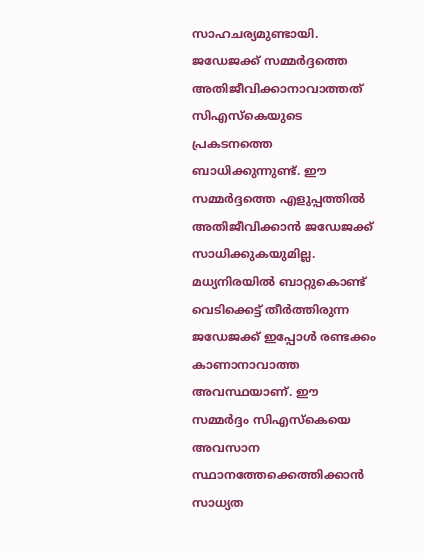സാഹചര്യമുണ്ടായി. ജഡേജക്ക് സമ്മര്‍ദ്ദത്തെ അതിജീവിക്കാനാവാത്തത് സിഎസ്‌കെയുടെ പ്രകടനത്തെ ബാധിക്കുന്നുണ്ട്. ഈ സമ്മര്‍ദ്ദത്തെ എളുപ്പത്തില്‍ അതിജീവിക്കാന്‍ ജഡേജക്ക് സാധിക്കുകയുമില്ല. മധ്യനിരയില്‍ ബാറ്റുകൊണ്ട് വെടിക്കെട്ട് തീര്‍ത്തിരുന്ന ജഡേജക്ക് ഇപ്പോള്‍ രണ്ടക്കം കാണാനാവാത്ത അവസ്ഥയാണ്. ഈ സമ്മര്‍ദ്ദം സിഎസ്‌കെയെ അവസാന സ്ഥാനത്തേക്കെത്തിക്കാന്‍ സാധ്യത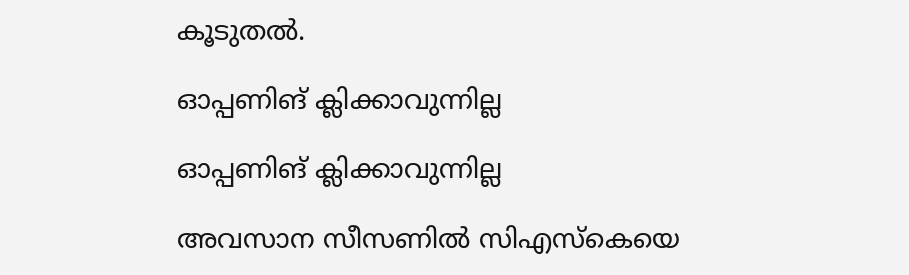കൂടുതല്‍.

ഓപ്പണിങ് ക്ലിക്കാവുന്നില്ല

ഓപ്പണിങ് ക്ലിക്കാവുന്നില്ല

അവസാന സീസണില്‍ സിഎസ്‌കെയെ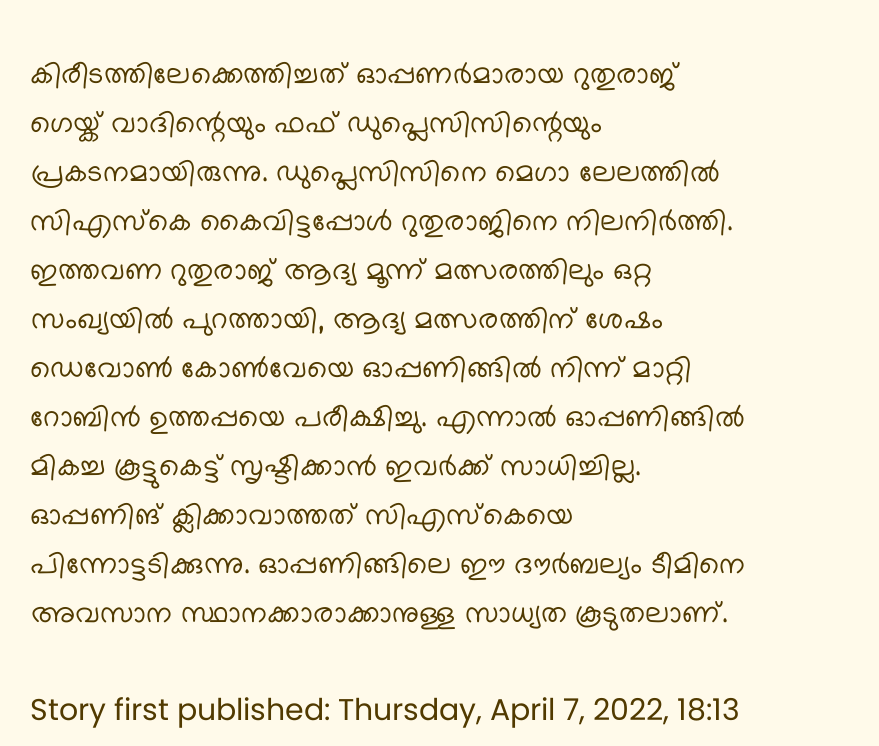കിരീടത്തിലേക്കെത്തിച്ചത് ഓപ്പണര്‍മാരായ റുതുരാജ് ഗെയ്ക് വാദിന്റെയും ഫഫ് ഡുപ്ലെസിസിന്റെയും പ്രകടനമായിരുന്നു. ഡുപ്ലെസിസിനെ മെഗാ ലേലത്തില്‍ സിഎസ്‌കെ കൈവിട്ടപ്പോള്‍ റുതുരാജിനെ നിലനിര്‍ത്തി. ഇത്തവണ റുതുരാജ് ആദ്യ മൂന്ന് മത്സരത്തിലും ഒറ്റ സംഖ്യയില്‍ പുറത്തായി, ആദ്യ മത്സരത്തിന് ശേഷം ഡെവോണ്‍ കോണ്‍വേയെ ഓപ്പണിങ്ങില്‍ നിന്ന് മാറ്റി റോബിന്‍ ഉത്തപ്പയെ പരീക്ഷിച്ചു. എന്നാല്‍ ഓപ്പണിങ്ങില്‍ മികച്ച കൂട്ടുകെട്ട് സൃഷ്ടിക്കാന്‍ ഇവര്‍ക്ക് സാധിച്ചില്ല. ഓപ്പണിങ് ക്ലിക്കാവാത്തത് സിഎസ്‌കെയെ പിന്നോട്ടടിക്കുന്നു. ഓപ്പണിങ്ങിലെ ഈ ദൗര്‍ബല്യം ടീമിനെ അവസാന സ്ഥാനക്കാരാക്കാനുള്ള സാധ്യത കൂടുതലാണ്.

Story first published: Thursday, April 7, 2022, 18:13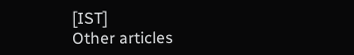[IST]
Other articles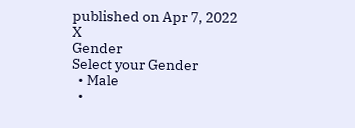published on Apr 7, 2022
X
Gender
Select your Gender
  • Male
  •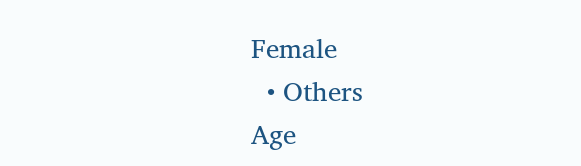Female
  • Others
Age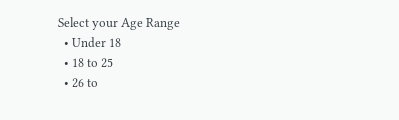Select your Age Range
  • Under 18
  • 18 to 25
  • 26 to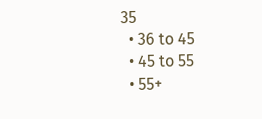35
  • 36 to 45
  • 45 to 55
  • 55+